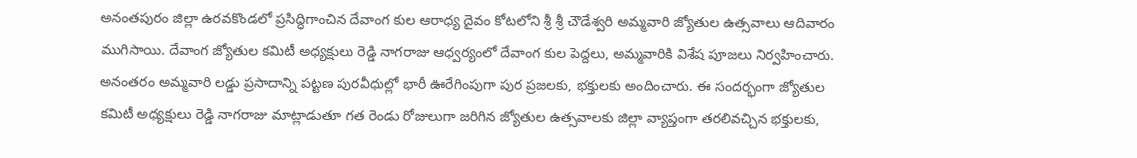అనంతపురం జిల్లా ఉరవకొండలో ప్రసిద్ధిగాంచిన దేవాంగ కుల ఆరాధ్య దైవం కోటలోని శ్రీ శ్రీ చౌడేశ్వరి అమ్మవారి జ్యోతుల ఉత్సవాలు ఆదివారం ముగిసాయి. దేవాంగ జ్యోతుల కమిటీ అధ్యక్షులు రెడ్డి నాగరాజు ఆధ్వర్యంలో దేవాంగ కుల పెద్దలు, అమ్మవారికి విశేష పూజలు నిర్వహించారు. అనంతరం అమ్మవారి లడ్డు ప్రసాదాన్ని పట్టణ పురవీధుల్లో భారీ ఊరేగింపుగా పుర ప్రజలకు, భక్తులకు అందించారు. ఈ సందర్భంగా జ్యోతుల కమిటీ అధ్యక్షులు రెడ్డి నాగరాజు మాట్లాడుతూ గత రెండు రోజులుగా జరిగిన జ్యోతుల ఉత్సవాలకు జిల్లా వ్యాప్తంగా తరలివచ్చిన భక్తులకు,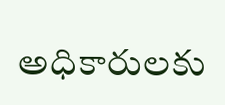అధికారులకు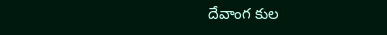దేవాంగ కుల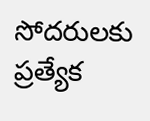సోదరులకు ప్రత్యేక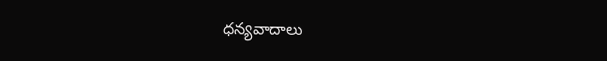ధన్యవాదాలు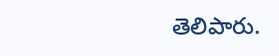తెలిపారు.